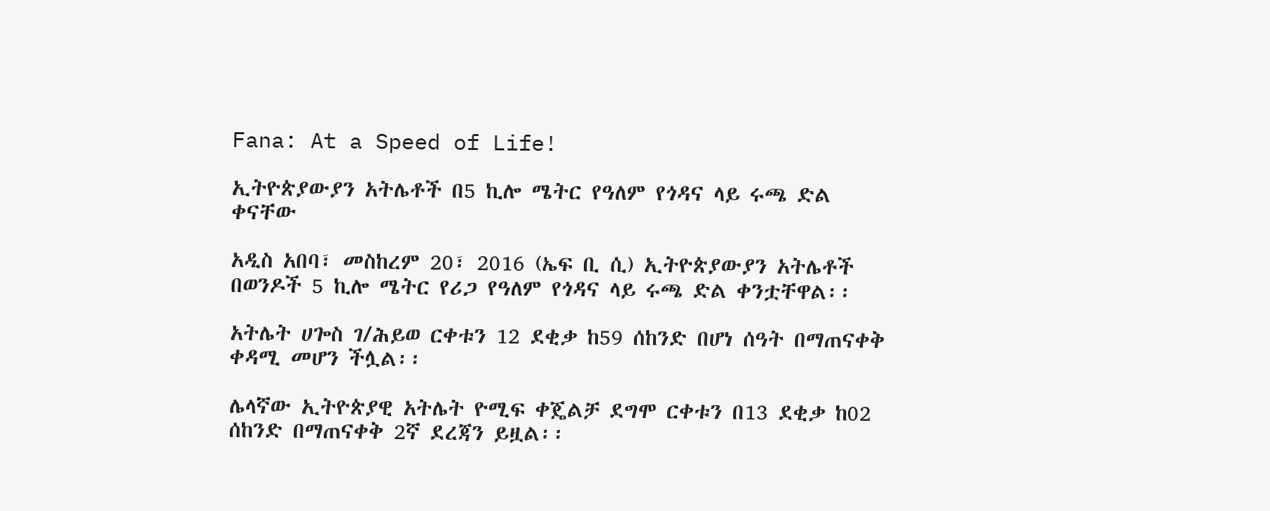Fana: At a Speed of Life!

ኢትዮጵያውያን አትሌቶች በ5 ኪሎ ሜትር የዓለም የጎዳና ላይ ሩጫ ድል ቀናቸው

አዲስ አበባ፣ መስከረም 20፣ 2016 (ኤፍ ቢ ሲ) ኢትዮጵያውያን አትሌቶች በወንዶች 5 ኪሎ ሜትር የሪጋ የዓለም የጎዳና ላይ ሩጫ ድል ቀንቷቸዋል፡፡

አትሌት ሀጐስ ገ/ሕይወ ርቀቱን 12 ደቂቃ ከ59 ሰከንድ በሆነ ሰዓት በማጠናቀቅ ቀዳሚ መሆን ችሏል፡፡

ሌላኛው ኢትዮጵያዊ አትሌት ዮሚፍ ቀጄልቻ ደግሞ ርቀቱን በ13 ደቂቃ ከ02 ሰከንድ በማጠናቀቅ 2ኛ ደረጃን ይዟል፡፡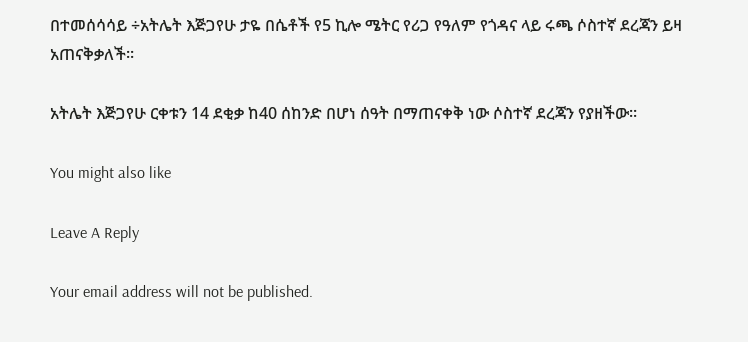በተመሰሳሳይ ÷አትሌት እጅጋየሁ ታዬ በሴቶች የ5 ኪሎ ሜትር የሪጋ የዓለም የጎዳና ላይ ሩጫ ሶስተኛ ደረጃን ይዛ አጠናቅቃለች፡፡

አትሌት እጅጋየሁ ርቀቱን 14 ደቂቃ ከ40 ሰከንድ በሆነ ሰዓት በማጠናቀቅ ነው ሶስተኛ ደረጃን የያዘችው፡፡

You might also like

Leave A Reply

Your email address will not be published.